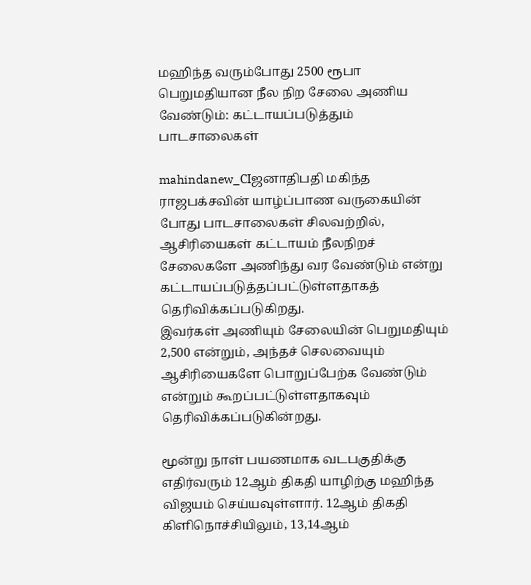மஹிந்த வரும்போது 2500 ரூபா பெறுமதியான நீல நிற சேலை அணிய வேண்டும்: கட்டாயப்படுத்தும் பாடசாலைகள்

mahindanew_CIஜனாதிபதி மகிந்த ராஜபக்சவின் யாழ்ப்பாண வருகையின் போது பாடசாலைகள் சிலவற்றில், ஆசிரியைகள் கட்டாயம் நீலநிறச் சேலைகளே அணிந்து வர வேண்டும் என்று கட்டாயப்படுத்தப்பட்டுள்ளதாகத் தெரிவிக்கப்படுகிறது.
இவர்கள் அணியும் சேலையின் பெறுமதியும் 2,500 என்றும், அந்தச் செலவையும் ஆசிரியைகளே பொறுப்பேற்க வேண்டும் என்றும் கூறப்பட்டுள்ளதாகவும் தெரிவிக்கப்படுகின்றது.

மூன்று நாள் பயணமாக வடபகுதிக்கு எதிர்வரும் 12ஆம் திகதி யாழிற்கு மஹிந்த விஜயம் செய்யவுள்ளார். 12ஆம் திகதி கிளிநொச்சியிலும், 13,14ஆம்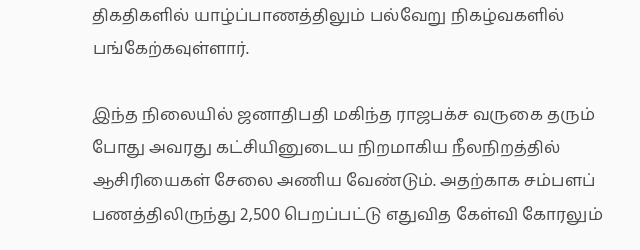திகதிகளில் யாழ்ப்பாணத்திலும் பல்வேறு நிகழ்வகளில் பங்கேற்கவுள்ளார்.

இந்த நிலையில் ஜனாதிபதி மகிந்த ராஜபக்ச வருகை தரும் போது அவரது கட்சியினுடைய நிறமாகிய நீலநிறத்தில் ஆசிரியைகள் சேலை அணிய வேண்டும். அதற்காக சம்பளப் பணத்திலிருந்து 2,500 பெறப்பட்டு எதுவித கேள்வி கோரலும்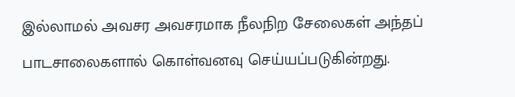இல்லாமல் அவசர அவசரமாக நீலநிற சேலைகள் அந்தப் பாடசாலைகளால் கொள்வனவு செய்யப்படுகின்றது.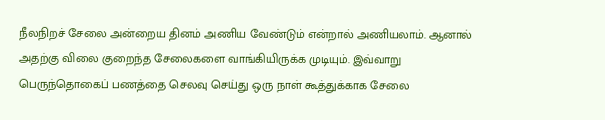நீலநிறச் சேலை அன்றைய தினம் அணிய வேண்டும் என்றால் அணியலாம். ஆனால் அதற்கு விலை குறைந்த சேலைகளை வாங்கியிருக்க முடியும். இவ்வாறு பெருந்தொகைப் பணத்தை செலவு செய்து ஒரு நாள் கூத்துக்காக சேலை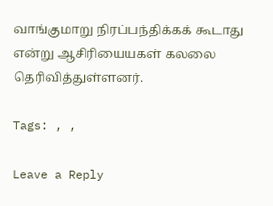வாங்குமாறு நிரப்பந்திக்கக் கூடாது என்று ஆசிரியையகள் கலலை தெரிவித்துள்ளனர்.

Tags: , ,

Leave a Reply